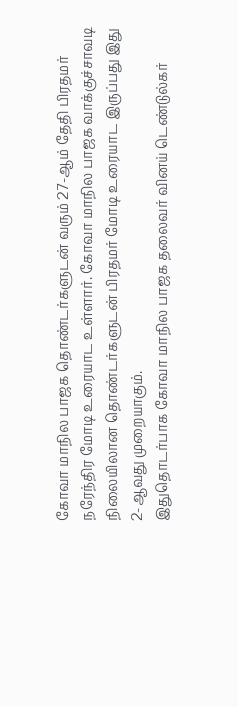கோவா மாநில பாஜக தொண்டர்களுடன் வரும் 27-ஆம் தேதி பிரதமர் நரேந்திர மோடி உரையாட உள்ளார். கோவா மாநில பாஜக வாக்குச்சாவடி நிலையிலான தொண்டர்களுடன் பிரதமர் மோடி உரையாட இருப்பது இது 2-ஆவது முறையாகும்.
இதுதொடர்பாக கோவா மாநில பாஜக தலைவர் வினய் டெண்டுல்கர்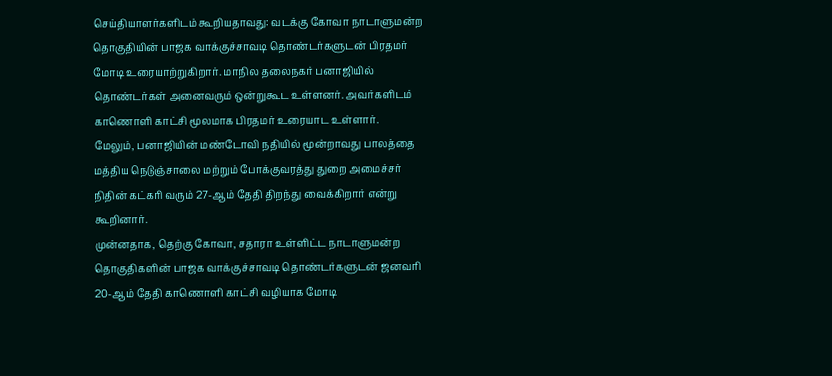செய்தியாளர்களிடம் கூறியதாவது: வடக்கு கோவா நாடாளுமன்ற தொகுதியின் பாஜக வாக்குச்சாவடி தொண்டர்களுடன் பிரதமர் மோடி உரையாற்றுகிறார். மாநில தலைநகர் பனாஜியில் தொண்டர்கள் அனைவரும் ஒன்றுகூட உள்ளனர். அவர்களிடம் காணொளி காட்சி மூலமாக பிரதமர் உரையாட உள்ளார்.
மேலும், பனாஜியின் மண்டோவி நதியில் மூன்றாவது பாலத்தை மத்திய நெடுஞ்சாலை மற்றும் போக்குவரத்து துறை அமைச்சர் நிதின் கட்கரி வரும் 27-ஆம் தேதி திறந்து வைக்கிறார் என்று கூறினார்.
முன்னதாக, தெற்கு கோவா, சதாரா உள்ளிட்ட நாடாளுமன்ற தொகுதிகளின் பாஜக வாக்குச்சாவடி தொண்டர்களுடன் ஜனவரி 20-ஆம் தேதி காணொளி காட்சி வழியாக மோடி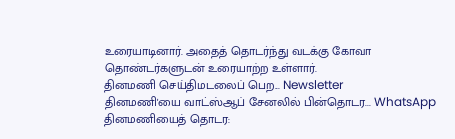உரையாடினார். அதைத் தொடர்ந்து வடக்கு கோவா தொண்டர்களுடன் உரையாற்ற உள்ளார்.
தினமணி செய்திமடலைப் பெற... Newsletter
தினமணி'யை வாட்ஸ்ஆப் சேனலில் பின்தொடர... WhatsApp
தினமணியைத் தொடர: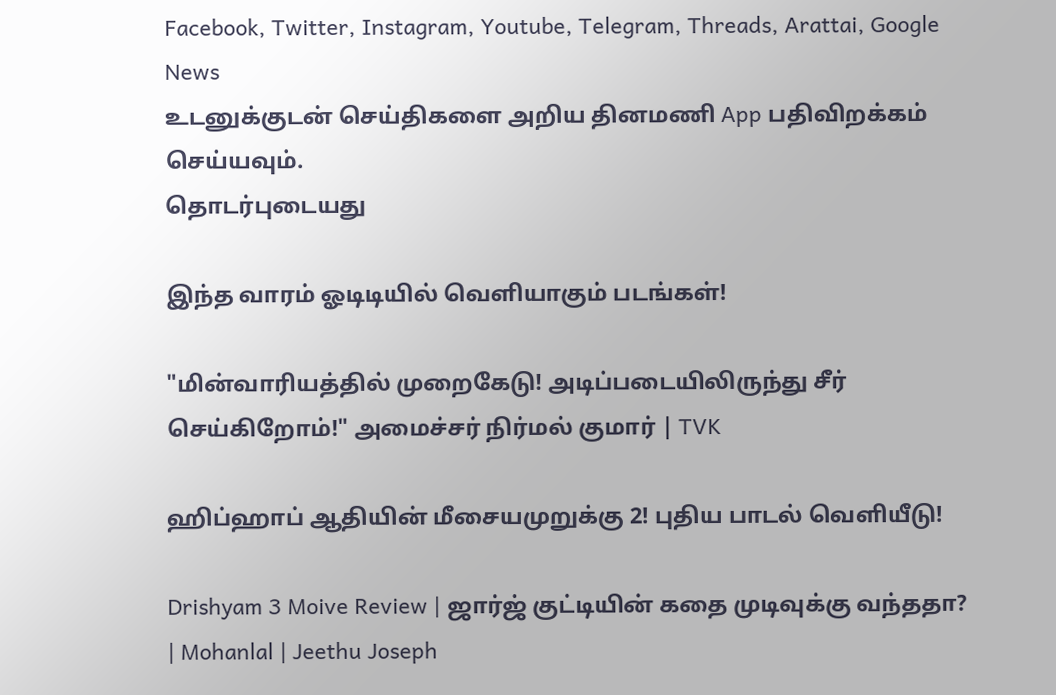Facebook, Twitter, Instagram, Youtube, Telegram, Threads, Arattai, Google News
உடனுக்குடன் செய்திகளை அறிய தினமணி App பதிவிறக்கம் செய்யவும்.
தொடர்புடையது

இந்த வாரம் ஓடிடியில் வெளியாகும் படங்கள்!

"மின்வாரியத்தில் முறைகேடு! அடிப்படையிலிருந்து சீர் செய்கிறோம்!" அமைச்சர் நிர்மல் குமார் | TVK

ஹிப்ஹாப் ஆதியின் மீசையமுறுக்கு 2! புதிய பாடல் வெளியீடு!

Drishyam 3 Moive Review | ஜார்ஜ் குட்டியின் கதை முடிவுக்கு வந்ததா? | Mohanlal | Jeethu Joseph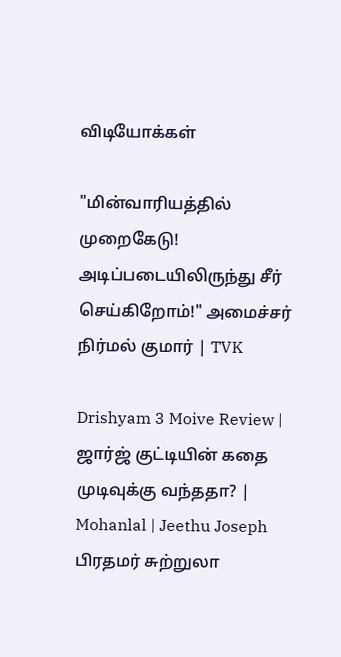விடியோக்கள்

"மின்வாரியத்தில் முறைகேடு! அடிப்படையிலிருந்து சீர் செய்கிறோம்!" அமைச்சர் நிர்மல் குமார் | TVK

Drishyam 3 Moive Review | ஜார்ஜ் குட்டியின் கதை முடிவுக்கு வந்ததா? | Mohanlal | Jeethu Joseph
பிரதமர் சுற்றுலா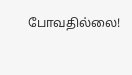போவதில்லை!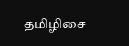தமிழிசை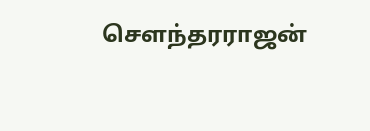சௌந்தரராஜன்